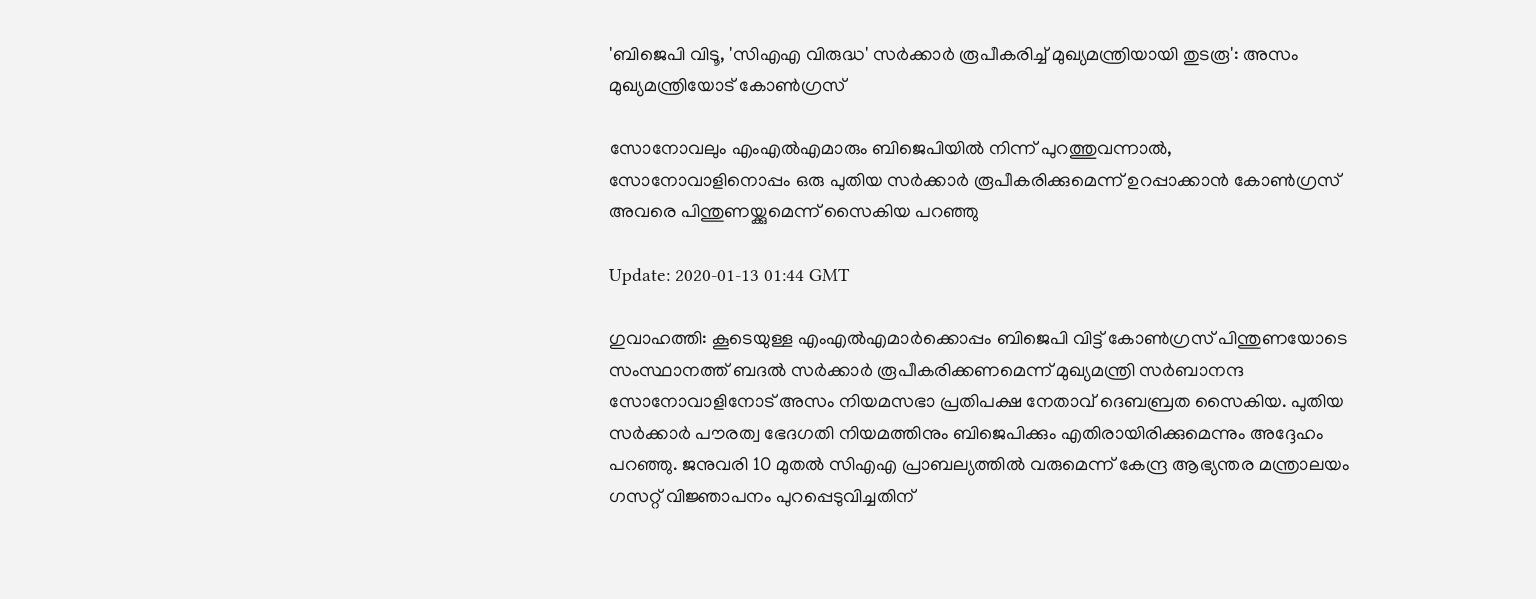'ബിജെപി വിടൂ, 'സിഎഎ വിരുദ്ധ' സര്‍ക്കാര്‍ രൂപീകരിച്ച് മുഖ്യമന്ത്രിയായി തുടരൂ': അസം മുഖ്യമന്ത്രിയോട് കോണ്‍ഗ്രസ്

സോനോവലും എംഎല്‍എമാരും ബിജെപിയില്‍ നിന്ന് പുറത്തുവന്നാല്‍, സോനോവാളിനൊപ്പം ഒരു പുതിയ സര്‍ക്കാര്‍ രൂപീകരിക്കുമെന്ന് ഉറപ്പാക്കാന്‍ കോണ്‍ഗ്രസ് അവരെ പിന്തുണയ്ക്കുമെന്ന് സൈകിയ പറഞ്ഞു

Update: 2020-01-13 01:44 GMT

ഗുവാഹത്തി: കൂടെയുള്ള എംഎല്‍എമാര്‍ക്കൊപ്പം ബിജെപി വിട്ട് കോണ്‍ഗ്രസ് പിന്തുണയോടെ സംസ്ഥാനത്ത് ബദല്‍ സര്‍ക്കാര്‍ രൂപീകരിക്കണമെന്ന് മുഖ്യമന്ത്രി സര്‍ബാനന്ദ സോനോവാളിനോട് അസം നിയമസഭാ പ്രതിപക്ഷ നേതാവ് ദെബബ്രത സൈകിയ. പുതിയ സര്‍ക്കാര്‍ പൗരത്വ ഭേദഗതി നിയമത്തിനും ബിജെപിക്കും എതിരായിരിക്കുമെന്നും അദ്ദേഹം പറഞ്ഞു. ജനുവരി 10 മുതല്‍ സിഎഎ പ്രാബല്യത്തില്‍ വരുമെന്ന് കേന്ദ്ര ആഭ്യന്തര മന്ത്രാലയം ഗസറ്റ് വിജ്ഞാപനം പുറപ്പെടുവിച്ചതിന്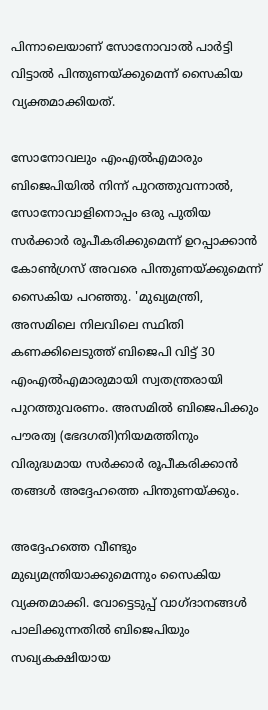പിന്നാലെയാണ് സോനോവാല്‍ പാര്‍ട്ടി വിട്ടാല്‍ പിന്തുണയ്ക്കുമെന്ന് സൈകിയ വ്യക്തമാക്കിയത്.

സോനോവലും എംഎല്‍എമാരും ബിജെപിയില്‍ നിന്ന് പുറത്തുവന്നാല്‍, സോനോവാളിനൊപ്പം ഒരു പുതിയ സര്‍ക്കാര്‍ രൂപീകരിക്കുമെന്ന് ഉറപ്പാക്കാന്‍ കോണ്‍ഗ്രസ് അവരെ പിന്തുണയ്ക്കുമെന്ന് സൈകിയ പറഞ്ഞു. 'മുഖ്യമന്ത്രി, അസമിലെ നിലവിലെ സ്ഥിതി കണക്കിലെടുത്ത് ബിജെപി വിട്ട് 30 എംഎല്‍എമാരുമായി സ്വതന്ത്രരായി പുറത്തുവരണം. അസമില്‍ ബിജെപിക്കും പൗരത്വ (ഭേദഗതി)നിയമത്തിനും വിരുദ്ധമായ സര്‍ക്കാര്‍ രൂപീകരിക്കാന്‍ തങ്ങള്‍ അദ്ദേഹത്തെ പിന്തുണയ്ക്കും.

അദ്ദേഹത്തെ വീണ്ടും മുഖ്യമന്ത്രിയാക്കുമെന്നും സൈകിയ വ്യക്തമാക്കി. വോട്ടെടുപ്പ് വാഗ്ദാനങ്ങള്‍ പാലിക്കുന്നതില്‍ ബിജെപിയും സഖ്യകക്ഷിയായ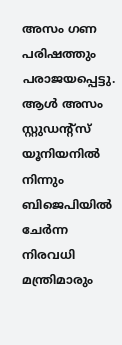അസം ഗണ പരിഷത്തും പരാജയപ്പെട്ടു. ആള്‍ അസം സ്റ്റുഡന്റ്‌സ് യൂനിയനില്‍ നിന്നും ബിജെപിയില്‍ ചേര്‍ന്ന നിരവധി മന്ത്രിമാരും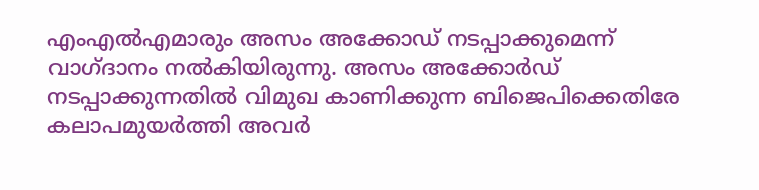എംഎല്‍എമാരും അസം അക്കോഡ് നടപ്പാക്കുമെന്ന് വാഗ്ദാനം നല്‍കിയിരുന്നു. അസം അക്കോര്‍ഡ് നടപ്പാക്കുന്നതില്‍ വിമുഖ കാണിക്കുന്ന ബിജെപിക്കെതിരേ കലാപമുയര്‍ത്തി അവര്‍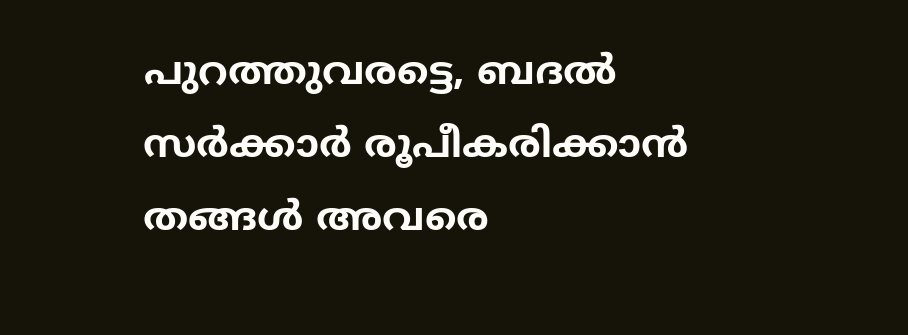പുറത്തുവരട്ടെ, ബദല്‍ സര്‍ക്കാര്‍ രൂപീകരിക്കാന്‍ തങ്ങള്‍ അവരെ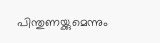പിന്തുണയ്ക്കുമെന്നും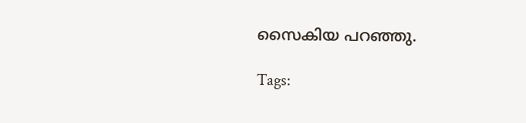സൈകിയ പറഞ്ഞു.

Tags: